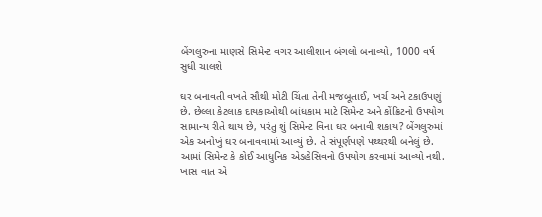બેંગલુરુના માણસે સિમેન્ટ વગર આલીશાન બંગલો બનાવ્યો, 1000 વર્ષ સુધી ચાલશે

ઘર બનાવતી વખતે સૌથી મોટી ચિંતા તેની મજબૂતાઈ, ખર્ચ અને ટકાઉપણું છે. છેલ્લા કેટલાક દાયકાઓથી બાંધકામ માટે સિમેન્ટ અને કોંક્રિટનો ઉપયોગ સામાન્ય રીતે થાય છે, પરંતુ શું સિમેન્ટ વિના ઘર બનાવી શકાય? બેંગલુરુમાં એક અનોખું ઘર બનાવવામાં આવ્યું છે. તે સંપૂર્ણપણે પથ્થરથી બનેલું છે. આમાં સિમેન્ટ કે કોઈ આધુનિક એડહેસિવનો ઉપયોગ કરવામાં આવ્યો નથી. ખાસ વાત એ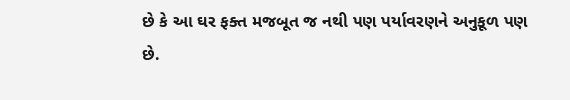છે કે આ ઘર ફક્ત મજબૂત જ નથી પણ પર્યાવરણને અનુકૂળ પણ છે.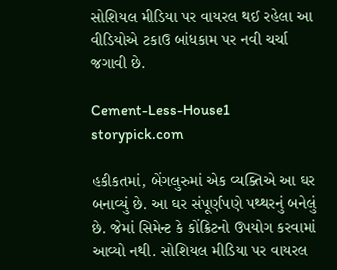સોશિયલ મીડિયા પર વાયરલ થઈ રહેલા આ વીડિયોએ ટકાઉ બાંધકામ પર નવી ચર્ચા જગાવી છે.

Cement-Less-House1
storypick.com

હકીકતમાં, બેંગલુરુમાં એક વ્યક્તિએ આ ઘર બનાવ્યું છે. આ ઘર સંપૂર્ણપણે પથ્થરનું બનેલું છે. જેમાં સિમેન્ટ કે કોંક્રિટનો ઉપયોગ કરવામાં આવ્યો નથી. સોશિયલ મીડિયા પર વાયરલ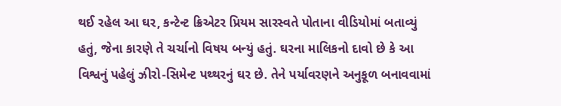થઈ રહેલ આ ઘર, કન્ટેન્ટ ક્રિએટર પ્રિયમ સારસ્વતે પોતાના વીડિયોમાં બતાવ્યું હતું, જેના કારણે તે ચર્ચાનો વિષય બન્યું હતું. ઘરના માલિકનો દાવો છે કે આ વિશ્વનું પહેલું ઝીરો-સિમેન્ટ પથ્થરનું ઘર છે. તેને પર્યાવરણને અનુકૂળ બનાવવામાં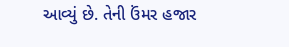આવ્યું છે. તેની ઉંમર હજાર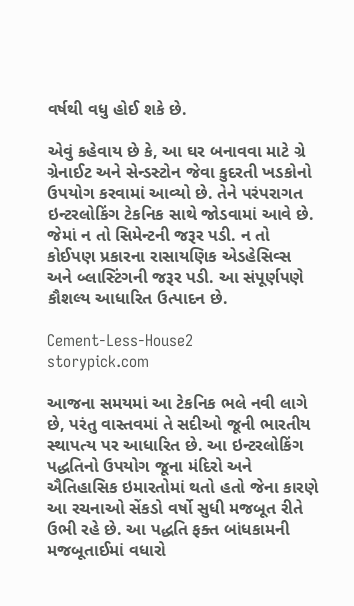વર્ષથી વધુ હોઈ શકે છે.

એવું કહેવાય છે કે, આ ઘર બનાવવા માટે ગ્રે ગ્રેનાઈટ અને સેન્ડસ્ટોન જેવા કુદરતી ખડકોનો ઉપયોગ કરવામાં આવ્યો છે. તેને પરંપરાગત ઇન્ટરલોકિંગ ટેકનિક સાથે જોડવામાં આવે છે. જેમાં ન તો સિમેન્ટની જરૂર પડી. ન તો કોઈપણ પ્રકારના રાસાયણિક એડહેસિવ્સ અને બ્લાસ્ટિંગની જરૂર પડી. આ સંપૂર્ણપણે કૌશલ્ય આધારિત ઉત્પાદન છે.

Cement-Less-House2
storypick.com

આજના સમયમાં આ ટેકનિક ભલે નવી લાગે છે, પરંતુ વાસ્તવમાં તે સદીઓ જૂની ભારતીય સ્થાપત્ય પર આધારિત છે. આ ઇન્ટરલોકિંગ પદ્ધતિનો ઉપયોગ જૂના મંદિરો અને ઐતિહાસિક ઇમારતોમાં થતો હતો જેના કારણે આ રચનાઓ સેંકડો વર્ષો સુધી મજબૂત રીતે ઉભી રહે છે. આ પદ્ધતિ ફક્ત બાંધકામની મજબૂતાઈમાં વધારો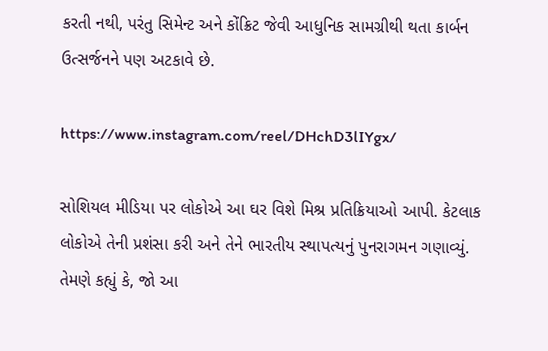કરતી નથી, પરંતુ સિમેન્ટ અને કોંક્રિટ જેવી આધુનિક સામગ્રીથી થતા કાર્બન ઉત્સર્જનને પણ અટકાવે છે.

https://www.instagram.com/reel/DHchD3lIYgx/

સોશિયલ મીડિયા પર લોકોએ આ ઘર વિશે મિશ્ર પ્રતિક્રિયાઓ આપી. કેટલાક લોકોએ તેની પ્રશંસા કરી અને તેને ભારતીય સ્થાપત્યનું પુનરાગમન ગણાવ્યું. તેમણે કહ્યું કે, જો આ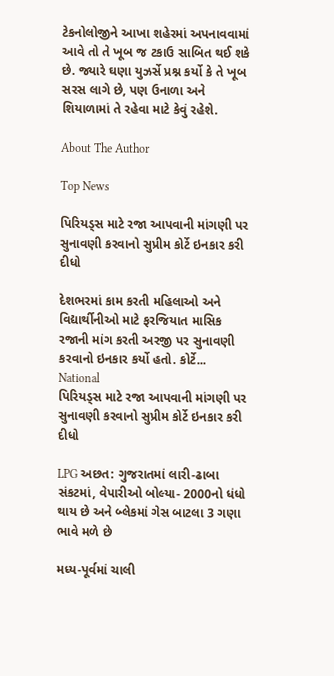ટેકનોલોજીને આખા શહેરમાં અપનાવવામાં આવે તો તે ખૂબ જ ટકાઉ સાબિત થઈ શકે છે. જ્યારે ઘણા યુઝર્સે પ્રશ્ન કર્યો કે તે ખૂબ સરસ લાગે છે, પણ ઉનાળા અને શિયાળામાં તે રહેવા માટે કેવું રહેશે.

About The Author

Top News

પિરિયડ્સ માટે રજા આપવાની માંગણી પર સુનાવણી કરવાનો સુપ્રીમ કોર્ટે ઇનકાર કરી દીધો

દેશભરમાં કામ કરતી મહિલાઓ અને વિદ્યાર્થીનીઓ માટે ફરજિયાત માસિક રજાની માંગ કરતી અરજી પર સુનાવણી કરવાનો ઇનકાર કર્યો હતો. કોર્ટે...
National
પિરિયડ્સ માટે રજા આપવાની માંગણી પર સુનાવણી કરવાનો સુપ્રીમ કોર્ટે ઇનકાર કરી દીધો

LPG અછત: ગુજરાતમાં લારી-ઢાબા સંકટમાં, વેપારીઓ બોલ્યા- 2000નો ધંધો થાય છે અને બ્લેકમાં ગેસ બાટલા 3 ગણા ભાવે મળે છે

મધ્ય-પૂર્વમાં ચાલી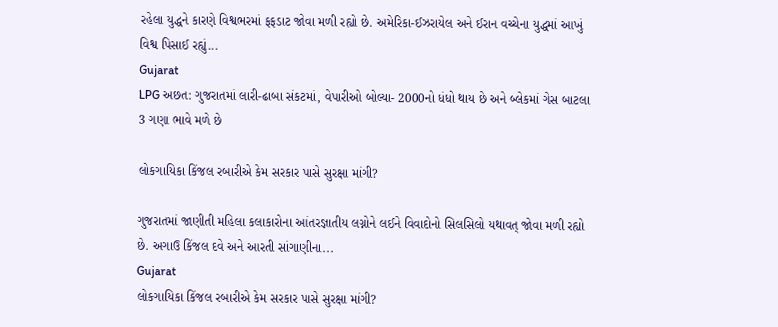રહેલા યુદ્ધને કારણે વિશ્વભરમાં ફફડાટ જોવા મળી રહ્યો છે. અમેરિકા-ઈઝરાયેલ અને ઈરાન વચ્ચેના યુદ્ધમાં આખું વિશ્વ પિસાઈ રહ્યું...
Gujarat
LPG અછત: ગુજરાતમાં લારી-ઢાબા સંકટમાં, વેપારીઓ બોલ્યા- 2000નો ધંધો થાય છે અને બ્લેકમાં ગેસ બાટલા 3 ગણા ભાવે મળે છે

લોકગાયિકા કિંજલ રબારીએ કેમ સરકાર પાસે સુરક્ષા માંગી?

ગુજરાતમાં જાણીતી મહિલા કલાકારોના આંતરજ્ઞાતીય લગ્નોને લઈને વિવાદોનો સિલસિલો યથાવત્ જોવા મળી રહ્યો છે. અગાઉ કિંજલ દવે અને આરતી સાંગાણીના...
Gujarat
લોકગાયિકા કિંજલ રબારીએ કેમ સરકાર પાસે સુરક્ષા માંગી?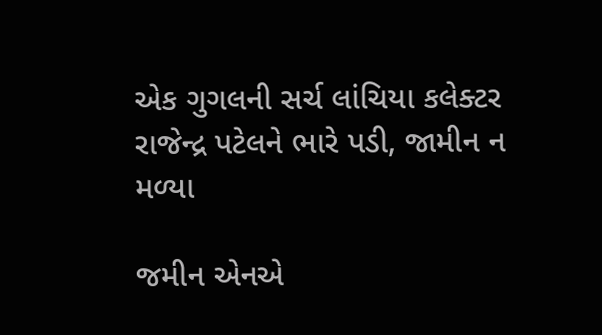એક ગુગલની સર્ચ લાંચિયા કલેક્ટર રાજેન્દ્ર પટેલને ભારે પડી, જામીન ન મળ્યા

જમીન એનએ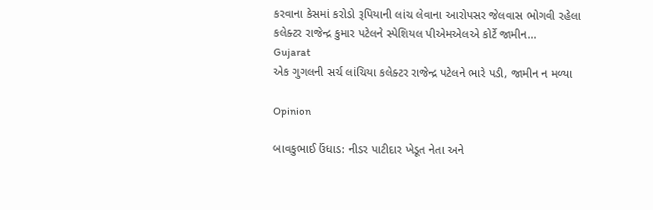કરવાના કેસમાં કરોડો રૂપિયાની લાંચ લેવાના આરોપસર જેલવાસ ભોગવી રહેલા કલેક્ટર રાજેન્દ્ર કુમાર પટેલને સ્પેશિયલ પીએમએલએ કોર્ટે જામીન...
Gujarat
એક ગુગલની સર્ચ લાંચિયા કલેક્ટર રાજેન્દ્ર પટેલને ભારે પડી, જામીન ન મળ્યા

Opinion

બાવકુભાઈ ઉંધાડ: નીડર પાટીદાર ખેડૂત નેતા અને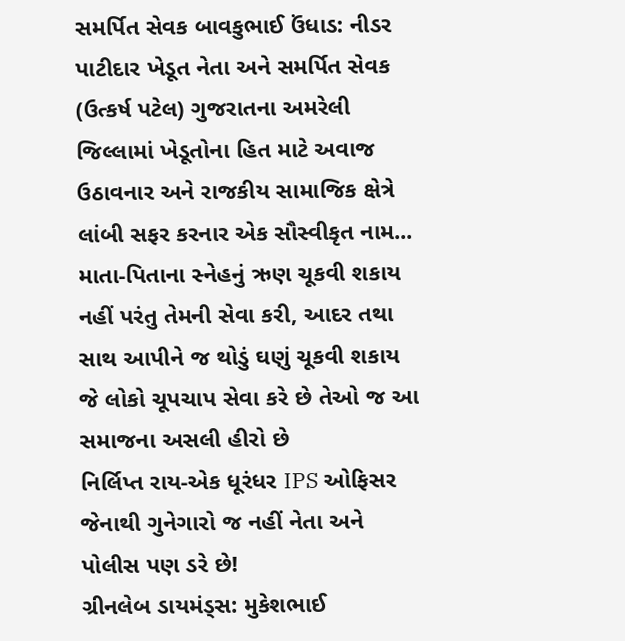સમર્પિત સેવક બાવકુભાઈ ઉંધાડ: નીડર પાટીદાર ખેડૂત નેતા અને સમર્પિત સેવક
(ઉત્કર્ષ પટેલ) ગુજરાતના અમરેલી જિલ્લામાં ખેડૂતોના હિત માટે અવાજ ઉઠાવનાર અને રાજકીય સામાજિક ક્ષેત્રે લાંબી સફર કરનાર એક સૌસ્વીકૃત નામ...
માતા-પિતાના સ્નેહનું ઋણ ચૂકવી શકાય નહીં પરંતુ તેમની સેવા કરી, આદર તથા સાથ આપીને જ થોડું ઘણું ચૂકવી શકાય
જે લોકો ચૂપચાપ સેવા કરે છે તેઓ જ આ સમાજના અસલી હીરો છે
નિર્લિપ્ત રાય-એક ધૂરંધર IPS ઓફિસર જેનાથી ગુનેગારો જ નહીં નેતા અને પોલીસ પણ ડરે છે!
ગ્રીનલેબ ડાયમંડ્સ: મુકેશભાઈ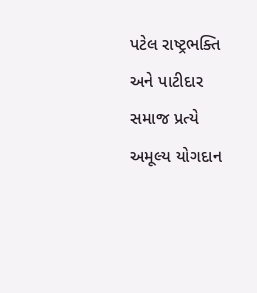પટેલ રાષ્ટ્રભક્તિ અને પાટીદાર સમાજ પ્રત્યે અમૂલ્ય યોગદાન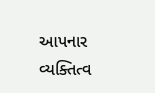આપનાર વ્યક્તિત્વ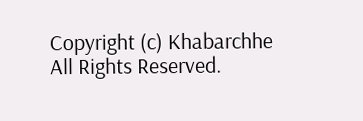Copyright (c) Khabarchhe All Rights Reserved.